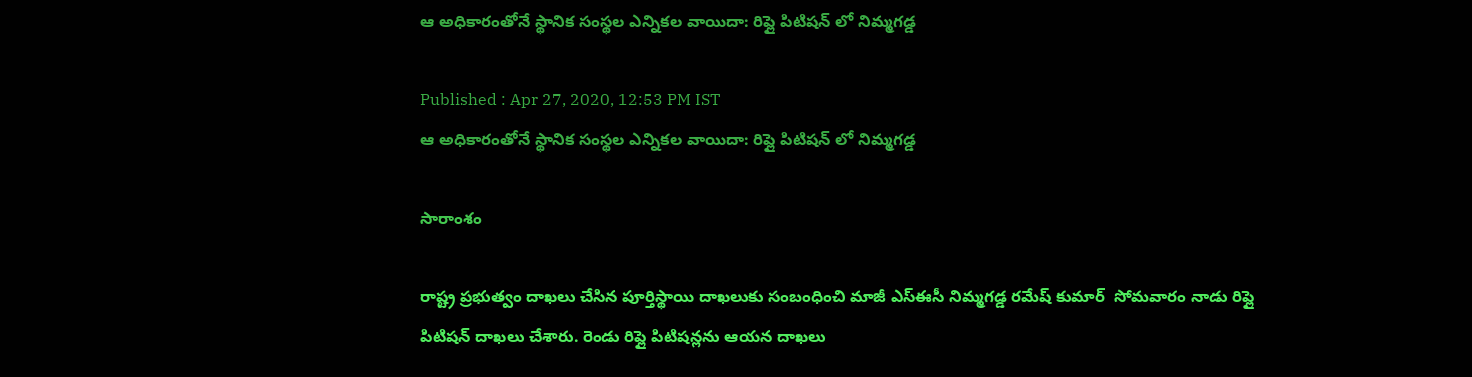ఆ అధికారంతోనే స్థానిక సంస్థల ఎన్నికల వాయిదా: రిప్లై పిటిషన్ లో నిమ్మగడ్డ

Published : Apr 27, 2020, 12:53 PM IST
ఆ అధికారంతోనే స్థానిక సంస్థల ఎన్నికల వాయిదా: రిప్లై పిటిషన్ లో నిమ్మగడ్డ

సారాంశం

రాష్ట్ర ప్రభుత్వం దాఖలు చేసిన పూర్తిస్థాయి దాఖలుకు సంబంధించి మాజీ ఎస్ఈసీ నిమ్మగడ్డ రమేష్ కుమార్  సోమవారం నాడు రిప్లై పిటిషన్ దాఖలు చేశారు. రెండు రిప్లై పిటిషన్లను ఆయన దాఖలు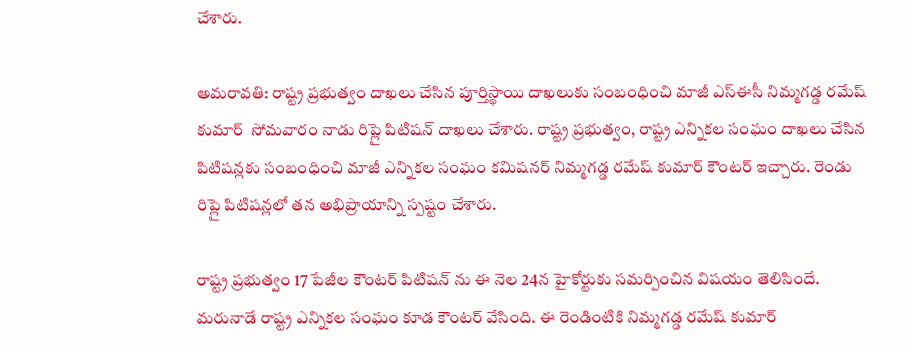చేశారు.

అమరావతి: రాష్ట్ర ప్రభుత్వం దాఖలు చేసిన పూర్తిస్థాయి దాఖలుకు సంబంధించి మాజీ ఎస్ఈసీ నిమ్మగడ్డ రమేష్ కుమార్  సోమవారం నాడు రిప్లై పిటిషన్ దాఖలు చేశారు. రాష్ట్ర ప్రభుత్వం, రాష్ట్ర ఎన్నికల సంఘం దాఖలు చేసిన పిటిషన్లకు సంబంధించి మాజీ ఎన్నికల సంఘం కమిషనర్ నిమ్మగడ్డ రమేష్ కుమార్ కౌంటర్ ఇచ్చారు. రెండు రిప్లై పిటిషన్లలో తన అభిప్రాయాన్ని స్పష్టం చేశారు.

రాష్ట్ర ప్రభుత్వం 17 పేజీల కౌంటర్ పిటిషన్ ను ఈ నెల 24న హైకోర్టుకు సమర్పించిన విషయం తెలిసిందే. మరునాడే రాష్ట్ర ఎన్నికల సంఘం కూడ కౌంటర్ వేసింది. ఈ రెండింటికి నిమ్మగడ్డ రమేష్ కుమార్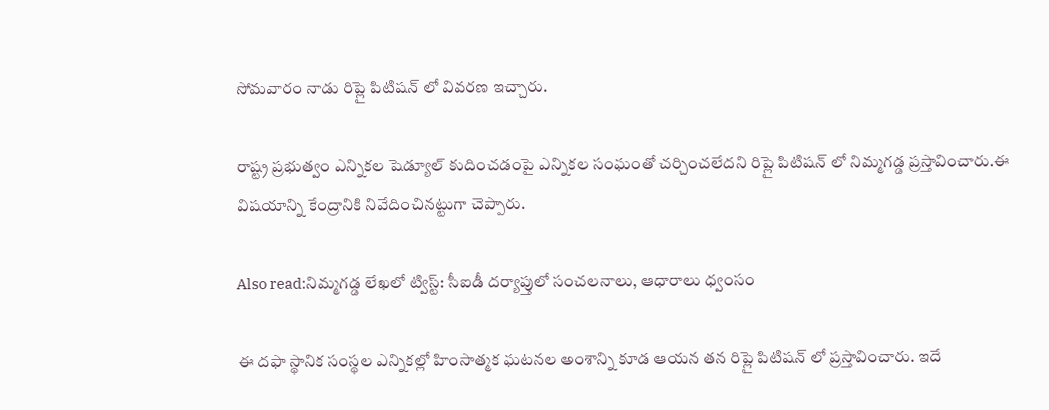సోమవారం నాడు రిప్లై పిటిషన్ లో వివరణ ఇచ్చారు.

రాష్ట్ర ప్రభుత్వం ఎన్నికల షెడ్యూల్ కుదించడంపై ఎన్నికల సంఘంతో చర్చించలేదని రిప్లై పిటిషన్ లో నిమ్మగడ్డ ప్రస్తావించారు.ఈ విషయాన్ని కేంద్రానికి నివేదించినట్టుగా చెప్పారు.

Also read:నిమ్మగడ్డ లేఖలో ట్విస్ట్: సీఐడీ దర్యాప్తులో సంచలనాలు, ఆధారాలు ధ్వంసం

ఈ దఫా స్థానిక సంస్థల ఎన్నికల్లో హింసాత్మక ఘటనల అంశాన్ని కూడ ఆయన తన రిప్లై పిటిషన్ లో ప్రస్తావించారు. ఇదే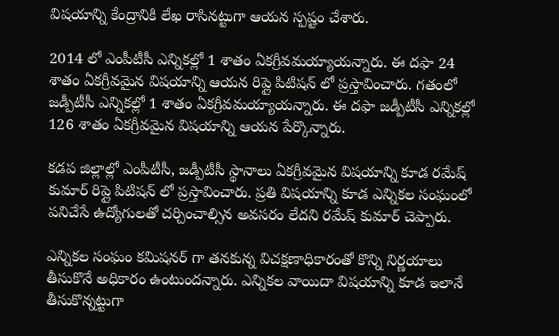విషయాన్ని కేంద్రానికి లేఖ రాసినట్టుగా ఆయన స్పష్టం చేశారు.

2014 లో ఎంపీటీసీ ఎన్నికల్లో 1 శాతం ఏకగ్రీవమయ్యాయన్నారు. ఈ దఫా 24 శాతం ఏకగ్రీవమైన విషయాన్ని ఆయన రిప్లై పిటిషన్ లో ప్రస్తావించారు. గతంలో జడ్పీటీసీ ఎన్నికల్లో 1 శాతం ఏకగ్రీవమయ్యాయన్నారు. ఈ దఫా జడ్పీటీసీ ఎన్నికల్లో 126 శాతం ఏకగ్రీవమైన విషయాన్ని ఆయన పేర్కొన్నారు.

కడప జిల్లాల్లో ఎంపీటీసీ, జడ్పీటీసీ స్థానాలు ఏకగ్రీవమైన విషయాన్ని కూడ రమేష్ కుమార్ రిప్లై పిటిషన్ లో ప్రస్తావించారు. ప్రతి విషయాన్ని కూడ ఎన్నికల సంఘంలో పనిచేసే ఉద్యోగులతో చర్చించాల్సిన అవసరం లేదని రమేష్ కుమార్ చెప్పారు.

ఎన్నికల సంఘం కమిషనర్ గా తనకున్న విచక్షణాధికారంతో కొన్ని నిర్ణయాలు తీసుకొనే అధికారం ఉంటుందన్నారు. ఎన్నికల వాయిదా విషయాన్ని కూడ ఇలానే తీసుకొన్నట్టుగా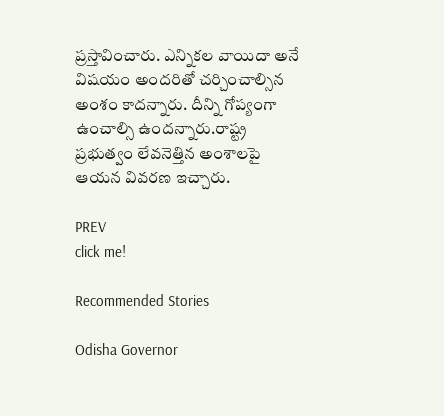ప్రస్తావించారు. ఎన్నికల వాయిదా అనే విషయం అందరితో చర్చించాల్సిన అంశం కాదన్నారు. దీన్ని గోప్యంగా ఉంచాల్సి ఉందన్నారు.రాష్ట్ర ప్రభుత్వం లేవనెత్తిన అంశాలపై ఆయన వివరణ ఇచ్చారు.

PREV
click me!

Recommended Stories

Odisha Governor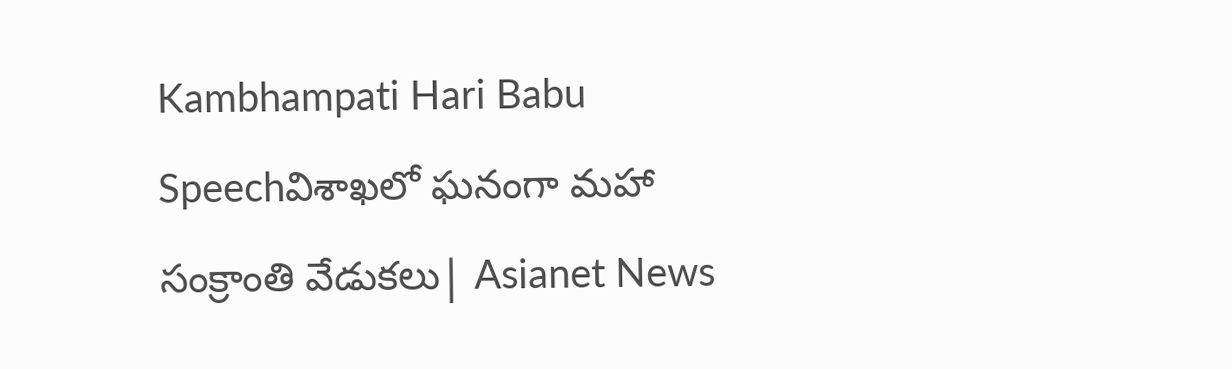Kambhampati Hari Babu Speechవిశాఖలో ఘనంగా మహా సంక్రాంతి వేడుకలు| Asianet News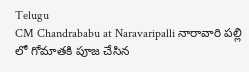Telugu
CM Chandrababu at Naravaripalli నారావారి పల్లి లో గోమాతకి పూజ చేసిన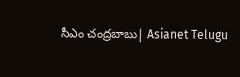సీఎం చంద్రబాబు| Asianet Telugu